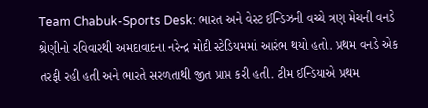Team Chabuk-Sports Desk: ભારત અને વેસ્ટ ઈન્ડિઝની વચ્ચે ત્રણ મેચની વનડે શ્રેણીનો રવિવારથી અમદાવાદના નરેન્દ્ર મોદી સ્ટેડિયમમાં આરંભ થયો હતો. પ્રથમ વનડે એક તરફી રહી હતી અને ભારતે સરળતાથી જીત પ્રાપ્ત કરી હતી. ટીમ ઈન્ડિયાએ પ્રથમ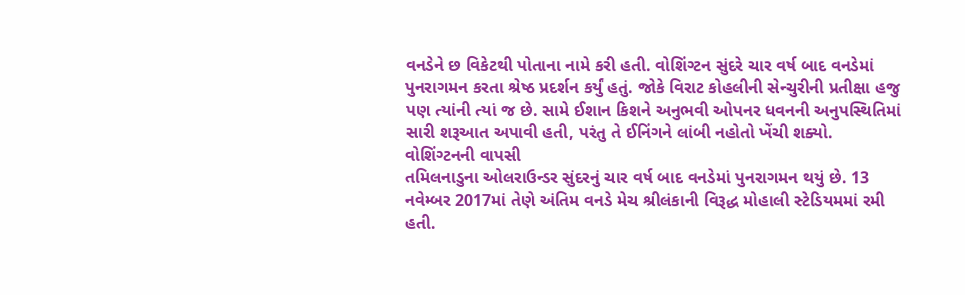વનડેને છ વિકેટથી પોતાના નામે કરી હતી. વોશિંગ્ટન સુંદરે ચાર વર્ષ બાદ વનડેમાં પુનરાગમન કરતા શ્રેષ્ઠ પ્રદર્શન કર્યું હતું. જોકે વિરાટ કોહલીની સેન્ચુરીની પ્રતીક્ષા હજુ પણ ત્યાંની ત્યાં જ છે. સામે ઈશાન કિશને અનુભવી ઓપનર ધવનની અનુપસ્થિતિમાં સારી શરૂઆત અપાવી હતી, પરંતુ તે ઈનિંગને લાંબી નહોતો ખેંચી શક્યો.
વોશિંગ્ટનની વાપસી
તમિલનાડુના ઓલરાઉન્ડર સુંદરનું ચાર વર્ષ બાદ વનડેમાં પુનરાગમન થયું છે. 13 નવેમ્બર 2017માં તેણે અંતિમ વનડે મેચ શ્રીલંકાની વિરૂદ્ધ મોહાલી સ્ટેડિયમમાં રમી હતી.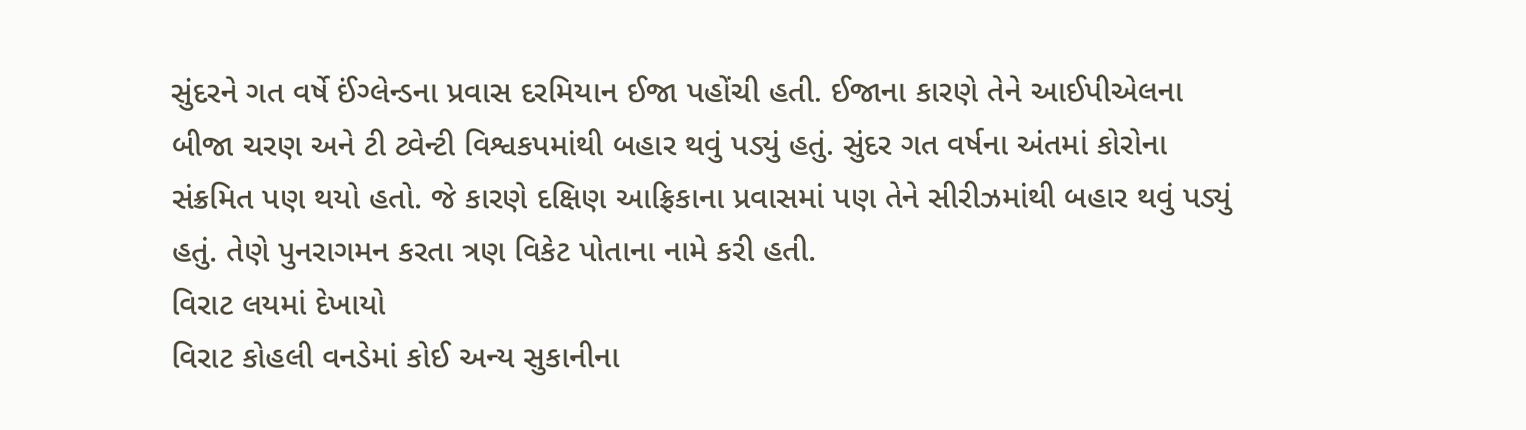સુંદરને ગત વર્ષે ઈંગ્લેન્ડના પ્રવાસ દરમિયાન ઈજા પહોંચી હતી. ઈજાના કારણે તેને આઈપીએલના બીજા ચરણ અને ટી ટ્વેન્ટી વિશ્વકપમાંથી બહાર થવું પડ્યું હતું. સુંદર ગત વર્ષના અંતમાં કોરોના સંક્રમિત પણ થયો હતો. જે કારણે દક્ષિણ આફ્રિકાના પ્રવાસમાં પણ તેને સીરીઝમાંથી બહાર થવું પડ્યું હતું. તેણે પુનરાગમન કરતા ત્રણ વિકેટ પોતાના નામે કરી હતી.
વિરાટ લયમાં દેખાયો
વિરાટ કોહલી વનડેમાં કોઈ અન્ય સુકાનીના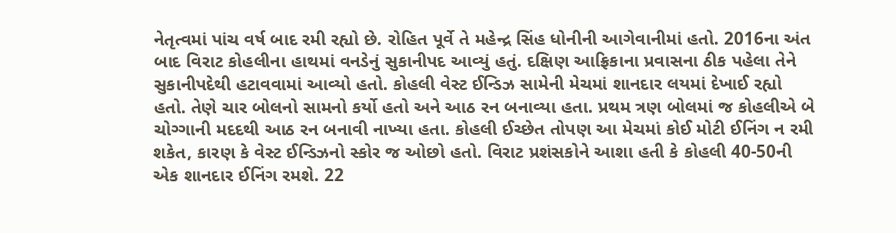નેતૃત્વમાં પાંચ વર્ષ બાદ રમી રહ્યો છે. રોહિત પૂર્વે તે મહેન્દ્ર સિંહ ધોનીની આગેવાનીમાં હતો. 2016ના અંત બાદ વિરાટ કોહલીના હાથમાં વનડેનું સુકાનીપદ આવ્યું હતું. દક્ષિણ આફ્રિકાના પ્રવાસના ઠીક પહેલા તેને સુકાનીપદેથી હટાવવામાં આવ્યો હતો. કોહલી વેસ્ટ ઈન્ડિઝ સામેની મેચમાં શાનદાર લયમાં દેખાઈ રહ્યો હતો. તેણે ચાર બોલનો સામનો કર્યો હતો અને આઠ રન બનાવ્યા હતા. પ્રથમ ત્રણ બોલમાં જ કોહલીએ બે ચોગ્ગાની મદદથી આઠ રન બનાવી નાખ્યા હતા. કોહલી ઈચ્છેત તોપણ આ મેચમાં કોઈ મોટી ઈનિંગ ન રમી શકેત, કારણ કે વેસ્ટ ઈન્ડિઝનો સ્કોર જ ઓછો હતો. વિરાટ પ્રશંસકોને આશા હતી કે કોહલી 40-50ની એક શાનદાર ઈનિંગ રમશે. 22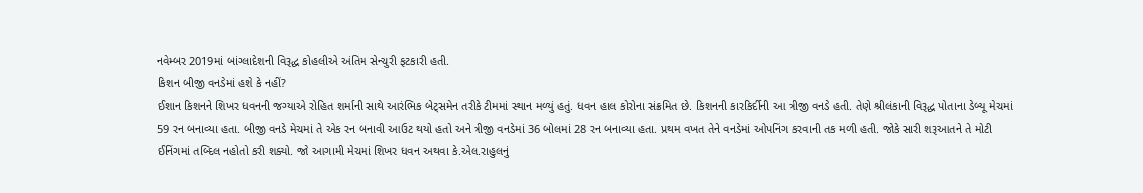નવેમ્બર 2019માં બાંગ્લાદેશની વિરૂદ્ધ કોહલીએ અંતિમ સેન્ચુરી ફટકારી હતી.
કિશન બીજી વનડેમાં હશે કે નહીં?
ઈશાન કિશનને શિખર ધવનની જગ્યાએ રોહિત શર્માની સાથે આરંભિક બેટ્સમેન તરીકે ટીમમાં સ્થાન મળ્યું હતું. ધવન હાલ કોરોના સંક્રમિત છે. કિશનની કારકિર્દીની આ ત્રીજી વનડે હતી. તેણે શ્રીલંકાની વિરૂદ્ધ પોતાના ડેબ્યૂ મેચમાં 59 રન બનાવ્યા હતા. બીજી વનડે મેચમાં તે એક રન બનાવી આઉટ થયો હતો અને ત્રીજી વનડેમાં 36 બોલમાં 28 રન બનાવ્યા હતા. પ્રથમ વખત તેને વનડેમાં ઓપનિંગ કરવાની તક મળી હતી. જોકે સારી શરૂઆતને તે મોટી ઈનિંગમાં તબ્દિલ નહોતો કરી શક્યો. જો આગામી મેચમાં શિખર ધવન અથવા કે.એલ.રાહુલનું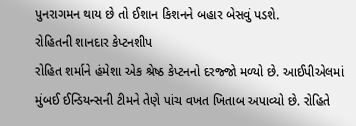પુનરાગમન થાય છે તો ઈશાન કિશનને બહાર બેસવું પડશે.
રોહિતની શાનદાર કેપ્ટનશીપ
રોહિત શર્માને હંમેશા એક શ્રેષ્ઠ કેપ્ટનનો દરજ્જો મળ્યો છે. આઈપીએલમાં મુંબઈ ઈન્ડિયન્સની ટીમને તેણે પાંચ વખત ખિતાબ અપાવ્યો છે. રોહિતે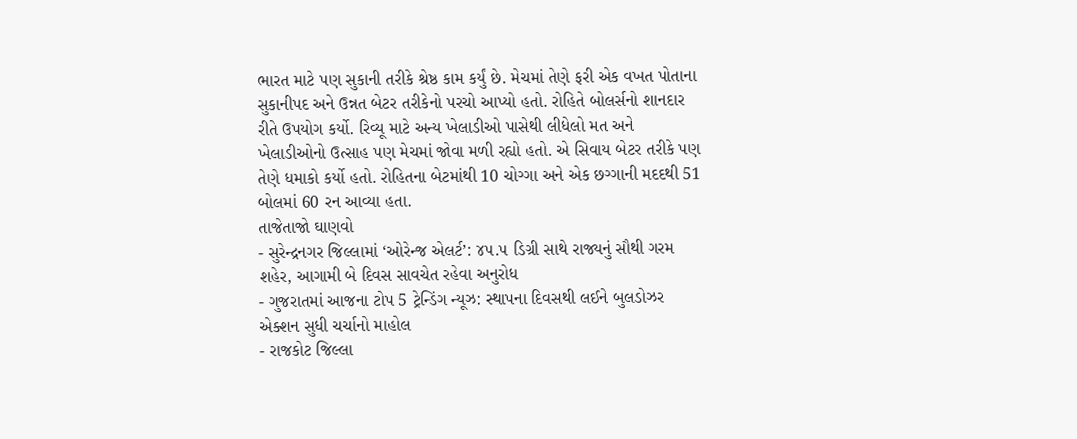ભારત માટે પણ સુકાની તરીકે શ્રેષ્ઠ કામ કર્યું છે. મેચમાં તેણે ફરી એક વખત પોતાના સુકાનીપદ અને ઉન્નત બેટર તરીકેનો પરચો આપ્યો હતો. રોહિતે બોલર્સનો શાનદાર રીતે ઉપયોગ કર્યો. રિવ્યૂ માટે અન્ય ખેલાડીઓ પાસેથી લીધેલો મત અને ખેલાડીઓનો ઉત્સાહ પણ મેચમાં જોવા મળી રહ્યો હતો. એ સિવાય બેટર તરીકે પણ તેણે ધમાકો કર્યો હતો. રોહિતના બેટમાંથી 10 ચોગ્ગા અને એક છગ્ગાની મદદથી 51 બોલમાં 60 રન આવ્યા હતા.
તાજેતાજો ઘાણવો
- સુરેન્દ્રનગર જિલ્લામાં ‘ઓરેન્જ એલર્ટ’: ૪૫.૫ ડિગ્રી સાથે રાજ્યનું સૌથી ગરમ શહેર, આગામી બે દિવસ સાવચેત રહેવા અનુરોધ
- ગુજરાતમાં આજના ટોપ 5 ટ્રેન્ડિંગ ન્યૂઝ: સ્થાપના દિવસથી લઈને બુલડોઝર એક્શન સુધી ચર્ચાનો માહોલ
- રાજકોટ જિલ્લા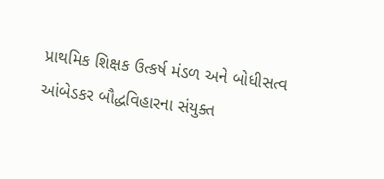પ્રાથમિક શિક્ષક ઉત્કર્ષ મંડળ અને બોધીસત્વ આંબેડકર બૌદ્ધવિહારના સંયુક્ત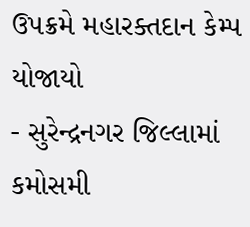ઉપક્રમે મહારક્તદાન કેમ્પ યોજાયો
- સુરેન્દ્રનગર જિલ્લામાં કમોસમી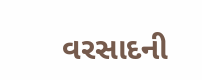વરસાદની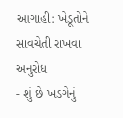આગાહી: ખેડૂતોને સાવચેતી રાખવા અનુરોધ
- શું છે ખડગેનું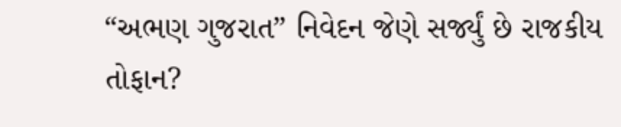“અભણ ગુજરાત” નિવેદન જેણે સર્જ્યું છે રાજકીય તોફાન?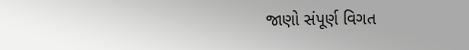જાણો સંપૂર્ણ વિગત